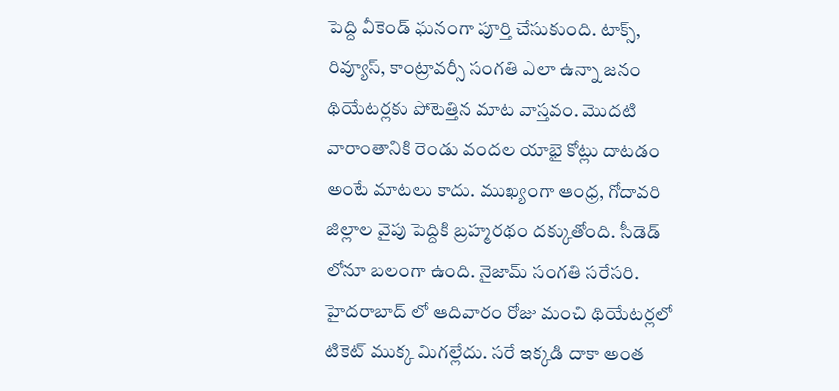పెద్ది వీకెండ్ ఘనంగా పూర్తి చేసుకుంది. టాక్స్, రివ్యూస్, కాంట్రావర్సీ సంగతి ఎలా ఉన్నా జనం థియేటర్లకు పోటెత్తిన మాట వాస్తవం. మొదటి వారాంతానికి రెండు వందల యాభై కోట్లు దాటడం అంటే మాటలు కాదు. ముఖ్యంగా ఆంధ్ర, గోదావరి జిల్లాల వైపు పెద్దికి బ్రహ్మరథం దక్కుతోంది. సీడెడ్ లోనూ బలంగా ఉంది. నైజామ్ సంగతి సరేసరి. హైదరాబాద్ లో ఆదివారం రోజు మంచి థియేటర్లలో టికెట్ ముక్క మిగల్లేదు. సరే ఇక్కడి దాకా అంత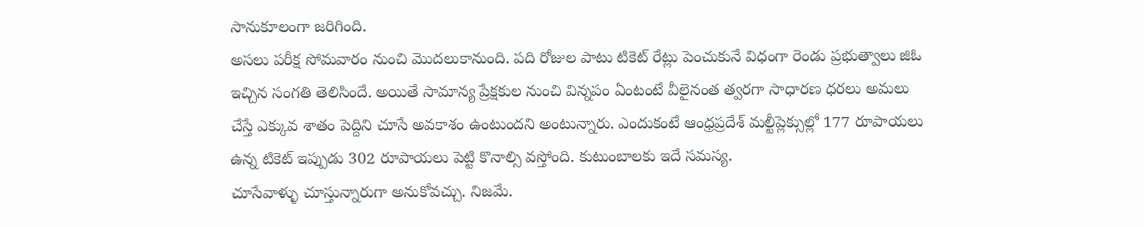సానుకూలంగా జరిగింది.
అసలు పరీక్ష సోమవారం నుంచి మొదలుకానుంది. పది రోజుల పాటు టికెట్ రేట్లు పెంచుకునే విధంగా రెండు ప్రభుత్వాలు జిఓ ఇచ్చిన సంగతి తెలిసిందే. అయితే సామాన్య ప్రేక్షకుల నుంచి విన్నపం ఏంటంటే వీలైనంత త్వరగా సాధారణ ధరలు అమలు చేస్తే ఎక్కువ శాతం పెద్దిని చూసే అవకాశం ఉంటుందని అంటున్నారు. ఎందుకంటే ఆంధ్రప్రదేశ్ మల్టీప్లెక్సుల్లో 177 రూపాయలు ఉన్న టికెట్ ఇప్పుడు 302 రూపాయలు పెట్టి కొనాల్సి వస్తోంది. కుటుంబాలకు ఇదే సమస్య.
చూసేవాళ్ళు చూస్తున్నారుగా అనుకోవచ్చు. నిజమే.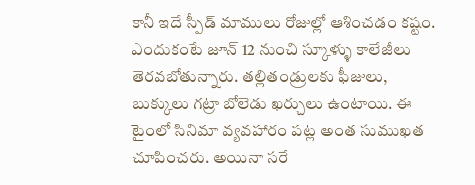కానీ ఇదే స్పీడ్ మాములు రోజుల్లో ఆశించడం కష్టం. ఎందుకంటే జూన్ 12 నుంచి స్కూళ్ళు కాలేజీలు తెరవబోతున్నారు. తల్లితండ్రులకు ఫీజులు, బుక్కులు గట్రా బోలెడు ఖర్చులు ఉంటాయి. ఈ టైంలో సినిమా వ్యవహారం పట్ల అంత సుముఖత చూపించరు. అయినా సరే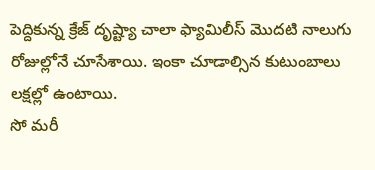పెద్దికున్న క్రేజ్ దృష్ట్యా చాలా ఫ్యామిలీస్ మొదటి నాలుగు రోజుల్లోనే చూసేశాయి. ఇంకా చూడాల్సిన కుటుంబాలు లక్షల్లో ఉంటాయి.
సో మరీ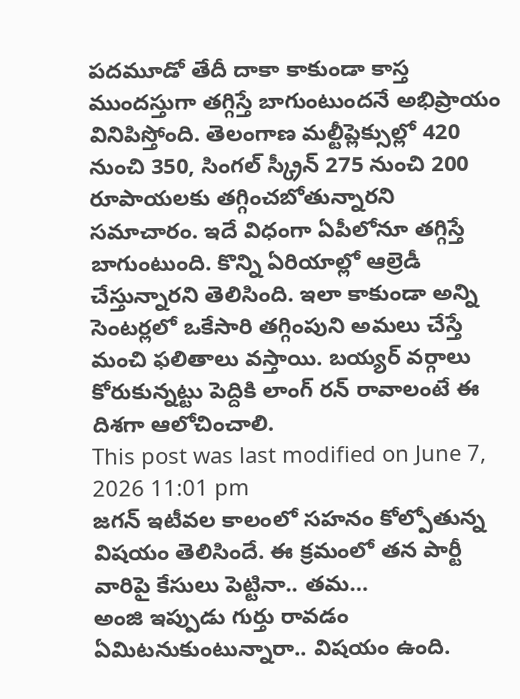పదమూడో తేదీ దాకా కాకుండా కాస్త ముందస్తుగా తగ్గిస్తే బాగుంటుందనే అభిప్రాయం వినిపిస్తోంది. తెలంగాణ మల్టీప్లెక్సుల్లో 420 నుంచి 350, సింగల్ స్క్రీన్ 275 నుంచి 200 రూపాయలకు తగ్గించబోతున్నారని సమాచారం. ఇదే విధంగా ఏపీలోనూ తగ్గిస్తే బాగుంటుంది. కొన్ని ఏరియాల్లో ఆల్రెడీ చేస్తున్నారని తెలిసింది. ఇలా కాకుండా అన్ని సెంటర్లలో ఒకేసారి తగ్గింపుని అమలు చేస్తే మంచి ఫలితాలు వస్తాయి. బయ్యర్ వర్గాలు కోరుకున్నట్టు పెద్దికి లాంగ్ రన్ రావాలంటే ఈ దిశగా ఆలోచించాలి.
This post was last modified on June 7, 2026 11:01 pm
జగన్ ఇటీవల కాలంలో సహనం కోల్పోతున్న విషయం తెలిసిందే. ఈ క్రమంలో తన పార్టీ వారిపై కేసులు పెట్టినా.. తమ…
అంజి ఇప్పుడు గుర్తు రావడం ఏమిటనుకుంటున్నారా.. విషయం ఉంది.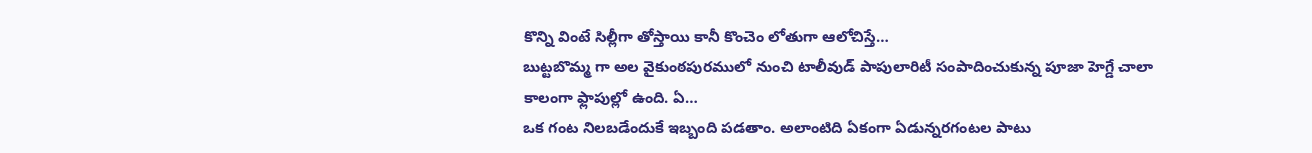కొన్ని వింటే సిల్లీగా తోస్తాయి కానీ కొంచెం లోతుగా ఆలోచిస్తే…
బుట్టబొమ్మ గా అల వైకుంఠపురములో నుంచి టాలీవుడ్ పాపులారిటీ సంపాదించుకున్న పూజా హెగ్డే చాలా కాలంగా ఫ్లాపుల్లో ఉంది. ఏ…
ఒక గంట నిలబడేందుకే ఇబ్బంది పడతాం. అలాంటిది ఏకంగా ఏడున్నరగంటల పాటు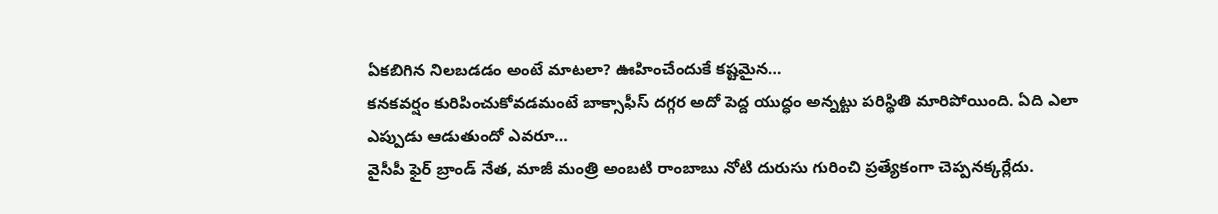ఏకబిగిన నిలబడడం అంటే మాటలా? ఊహించేందుకే కష్టమైన…
కనకవర్షం కురిపించుకోవడమంటే బాక్సాఫీస్ దగ్గర అదో పెద్ద యుద్ధం అన్నట్టు పరిస్థితి మారిపోయింది. ఏది ఎలా ఎప్పుడు ఆడుతుందో ఎవరూ…
వైసీపీ ఫైర్ బ్రాండ్ నేత, మాజీ మంత్రి అంబటి రాంబాబు నోటి దురుసు గురించి ప్రత్యేకంగా చెప్పనక్కర్లేదు.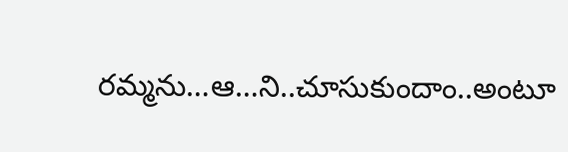రమ్మను…ఆ…ని..చూసుకుందాం..అంటూ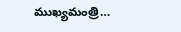ముఖ్యమంత్రి…